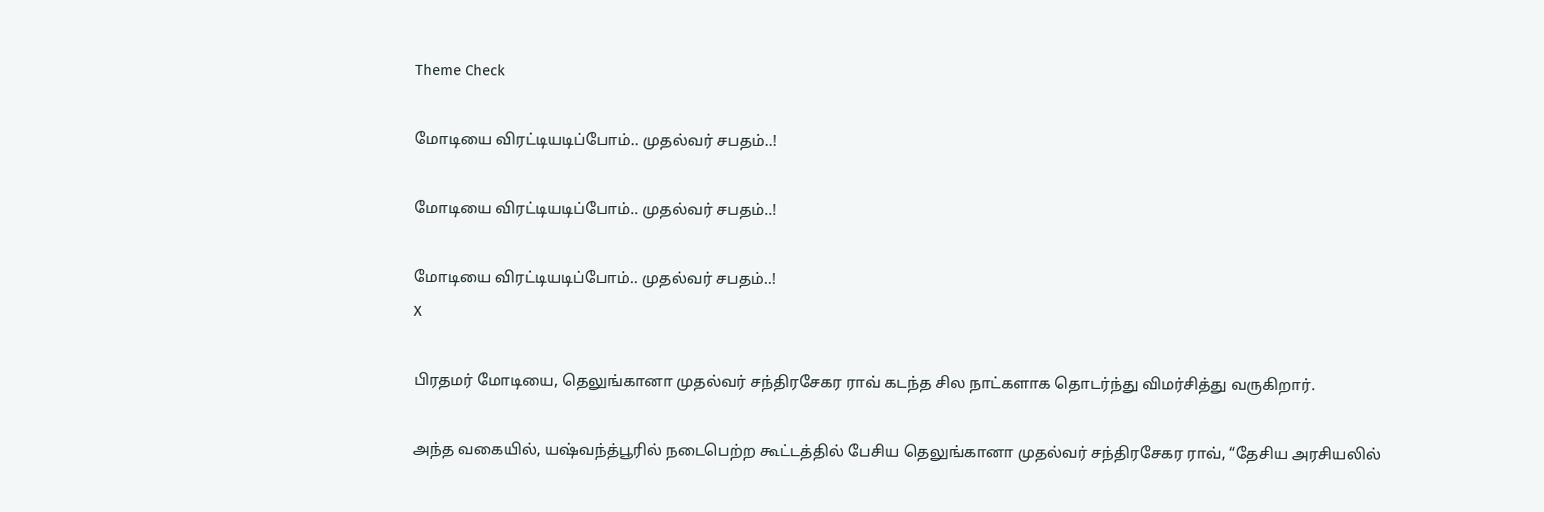Theme Check

மோடியை விரட்டியடிப்போம்.. முதல்வர் சபதம்..!

மோடியை விரட்டியடிப்போம்.. முதல்வர் சபதம்..!

மோடியை விரட்டியடிப்போம்.. முதல்வர் சபதம்..!
X

பிரதமர் மோடியை, தெலுங்கானா முதல்வர் சந்திரசேகர ராவ் கடந்த சில நாட்களாக தொடர்ந்து விமர்சித்து வருகிறார்.

அந்த வகையில், யஷ்வந்த்பூரில் நடைபெற்ற கூட்டத்தில் பேசிய தெலுங்கானா முதல்வர் சந்திரசேகர ராவ், “தேசிய அரசியலில்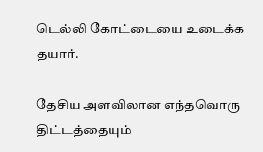டெல்லி கோட்டையை உடைக்க தயார்.

தேசிய அளவிலான எந்தவொரு திட்டத்தையும்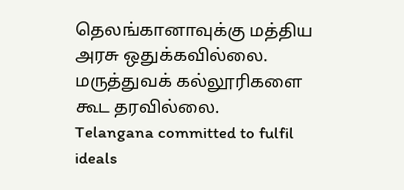தெலங்கானாவுக்கு மத்திய அரசு ஒதுக்கவில்லை. மருத்துவக் கல்லூரிகளை கூட தரவில்லை.
Telangana committed to fulfil ideals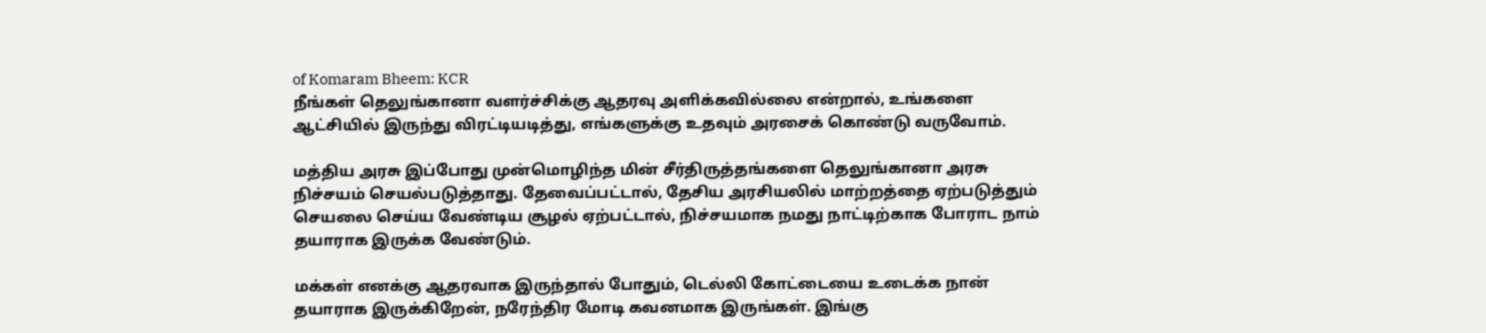of Komaram Bheem: KCR
நீங்கள் தெலுங்கானா வளர்ச்சிக்கு ஆதரவு அளிக்கவில்லை என்றால், உங்களை ஆட்சியில் இருந்து விரட்டியடித்து, எங்களுக்கு உதவும் அரசைக் கொண்டு வருவோம்.

மத்திய அரசு இப்போது முன்மொழிந்த மின் சீர்திருத்தங்களை தெலுங்கானா அரசு நிச்சயம் செயல்படுத்தாது. தேவைப்பட்டால், தேசிய அரசியலில் மாற்றத்தை ஏற்படுத்தும் செயலை செய்ய வேண்டிய சூழல் ஏற்பட்டால், நிச்சயமாக நமது நாட்டிற்காக போராட நாம் தயாராக இருக்க வேண்டும்.

மக்கள் எனக்கு ஆதரவாக இருந்தால் போதும், டெல்லி கோட்டையை உடைக்க நான் தயாராக இருக்கிறேன், நரேந்திர மோடி கவனமாக இருங்கள். இங்கு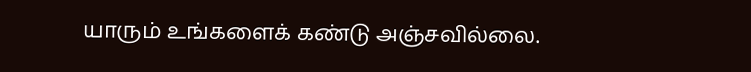யாரும் உங்களைக் கண்டு அஞ்சவில்லை.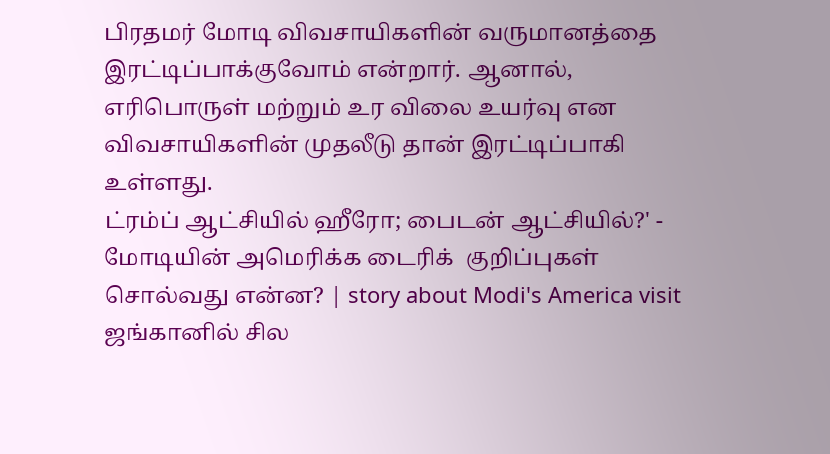பிரதமர் மோடி விவசாயிகளின் வருமானத்தை இரட்டிப்பாக்குவோம் என்றார். ஆனால், எரிபொருள் மற்றும் உர விலை உயர்வு என விவசாயிகளின் முதலீடு தான் இரட்டிப்பாகி உள்ளது.
ட்ரம்ப் ஆட்சியில் ஹீரோ; பைடன் ஆட்சியில்?' - மோடியின் அமெரிக்க டைரிக்  குறிப்புகள் சொல்வது என்ன? | story about Modi's America visit
ஜங்கானில் சில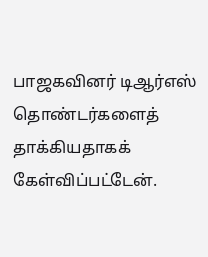பாஜகவினர் டிஆர்எஸ் தொண்டர்களைத் தாக்கியதாகக் கேள்விப்பட்டேன்.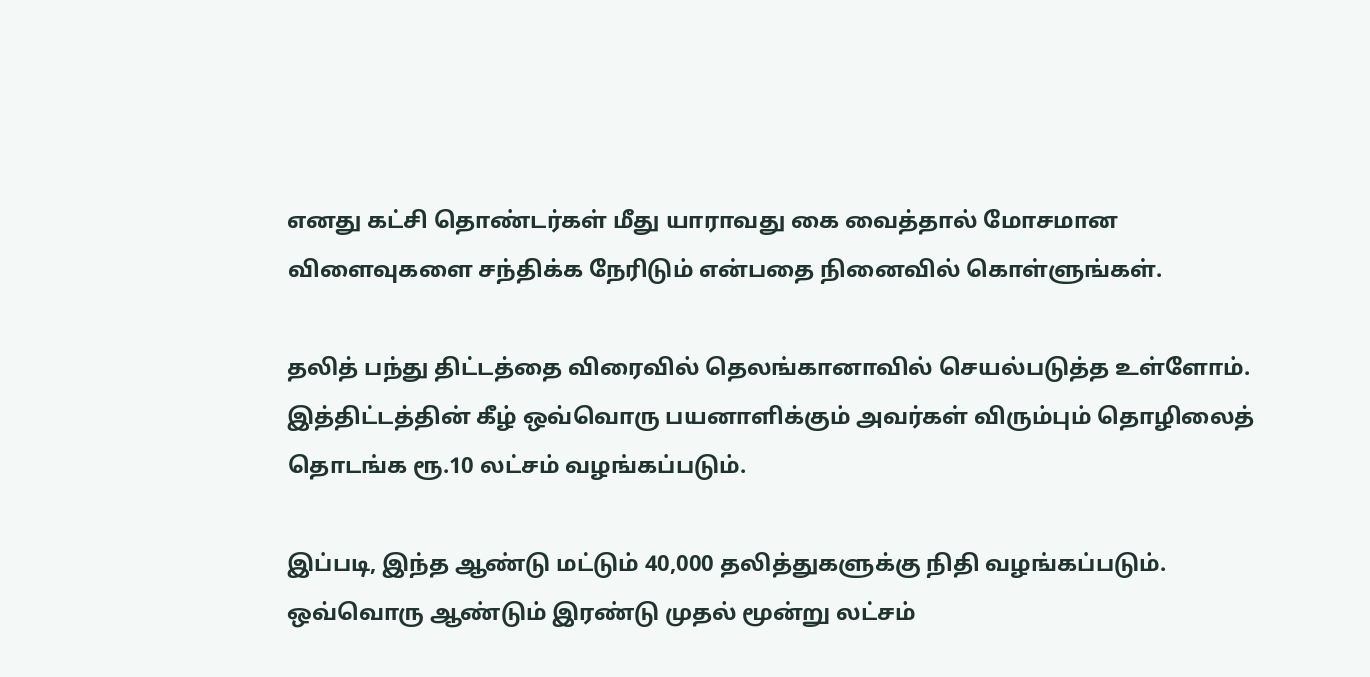எனது கட்சி தொண்டர்கள் மீது யாராவது கை வைத்தால் மோசமான விளைவுகளை சந்திக்க நேரிடும் என்பதை நினைவில் கொள்ளுங்கள்.

தலித் பந்து திட்டத்தை விரைவில் தெலங்கானாவில் செயல்படுத்த உள்ளோம். இத்திட்டத்தின் கீழ் ஒவ்வொரு பயனாளிக்கும் அவர்கள் விரும்பும் தொழிலைத் தொடங்க ரூ.10 லட்சம் வழங்கப்படும்.

இப்படி, இந்த ஆண்டு மட்டும் 40,000 தலித்துகளுக்கு நிதி வழங்கப்படும். ஒவ்வொரு ஆண்டும் இரண்டு முதல் மூன்று லட்சம்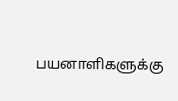பயனாளிகளுக்கு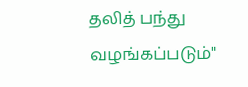தலித் பந்து வழங்கப்படும்"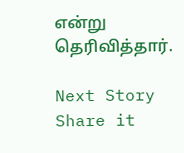என்று தெரிவித்தார்.

Next Story
Share it